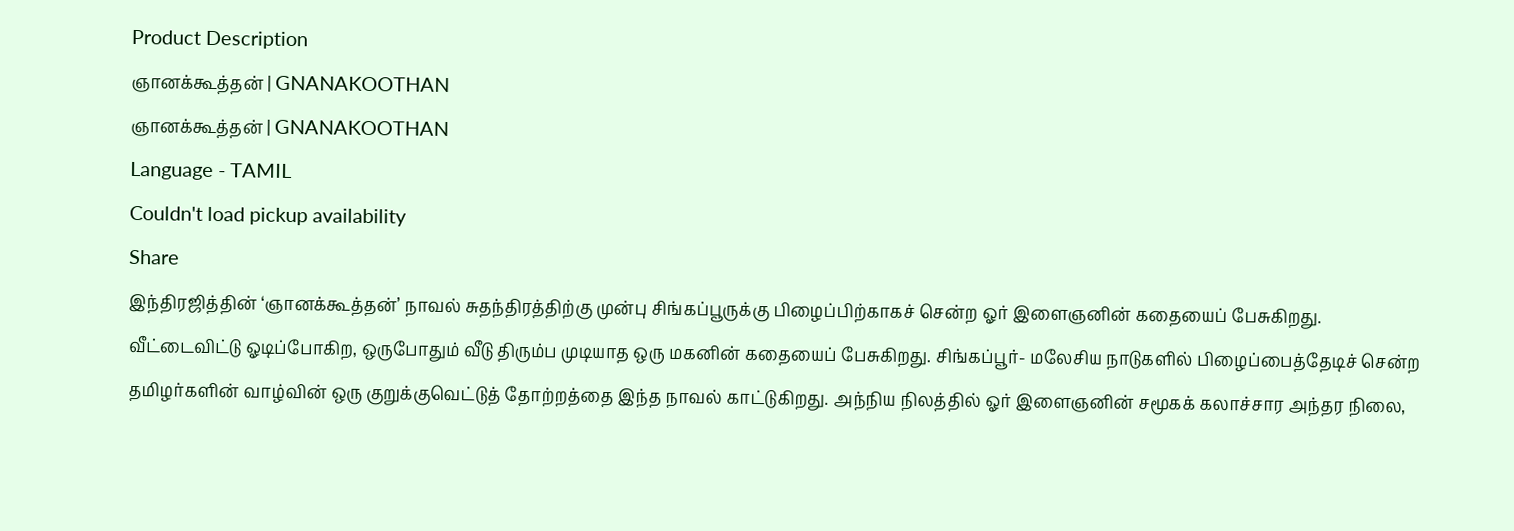Product Description
ஞானக்கூத்தன் | GNANAKOOTHAN
ஞானக்கூத்தன் | GNANAKOOTHAN
Language - TAMIL
Couldn't load pickup availability
Share
இந்திரஜித்தின் ‘ஞானக்கூத்தன்’ நாவல் சுதந்திரத்திற்கு முன்பு சிங்கப்பூருக்கு பிழைப்பிற்காகச் சென்ற ஓர் இளைஞனின் கதையைப் பேசுகிறது. வீட்டைவிட்டு ஓடிப்போகிற, ஒருபோதும் வீடு திரும்ப முடியாத ஒரு மகனின் கதையைப் பேசுகிறது. சிங்கப்பூர்- மலேசிய நாடுகளில் பிழைப்பைத்தேடிச் சென்ற தமிழர்களின் வாழ்வின் ஒரு குறுக்குவெட்டுத் தோற்றத்தை இந்த நாவல் காட்டுகிறது. அந்நிய நிலத்தில் ஓர் இளைஞனின் சமூகக் கலாச்சார அந்தர நிலை,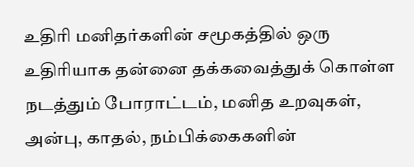உதிரி மனிதர்களின் சமூகத்தில் ஒரு உதிரியாக தன்னை தக்கவைத்துக் கொள்ள நடத்தும் போராட்டம், மனித உறவுகள், அன்பு, காதல், நம்பிக்கைகளின்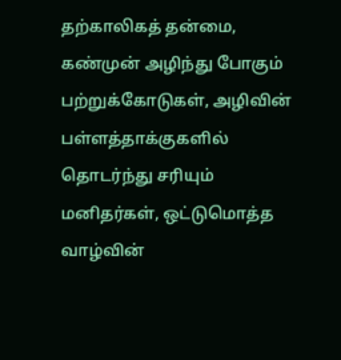தற்காலிகத் தன்மை, கண்முன் அழிந்து போகும் பற்றுக்கோடுகள், அழிவின் பள்ளத்தாக்குகளில் தொடர்ந்து சரியும் மனிதர்கள், ஒட்டுமொத்த வாழ்வின்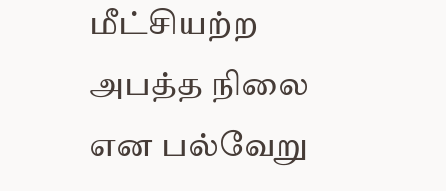மீட்சியற்ற அபத்த நிலை என பல்வேறு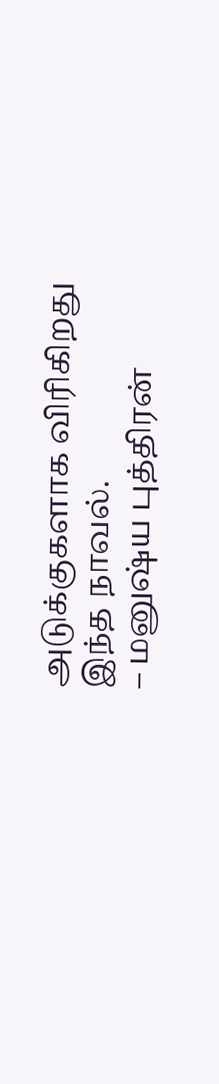அடுக்குகளாக விரிகிறது இந்த நாவல்.
– மனுஷ்ய புத்திரன்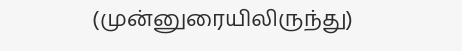(முன்னுரையிலிருந்து)